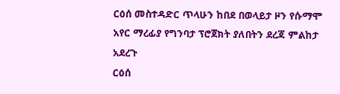ርዕሰ መስተዳድር ጥላሁን ከበደ በወላይታ ዞን የሱማሞ አየር ማረፊያ የግንባታ ፕሮጀክት ያለበትን ደረጃ ምልከታ አደረጉ
ርዕሰ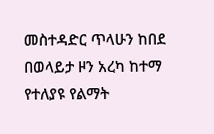መስተዳድር ጥላሁን ከበደ በወላይታ ዞን አረካ ከተማ የተለያዩ የልማት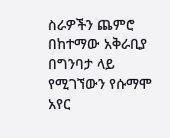ስራዎችን ጨምሮ በከተማው አቅራቢያ በግንባታ ላይ የሚገኘውን የሱማሞ አየር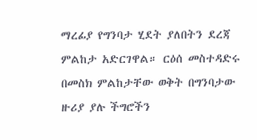ማረፊያ የግንባታ ሂደት ያለበትን ደረጃ ምልከታ አድርገዋል። ርዕሰ መስተዳድሩ በመስክ ምልከታቸው ወቅት በግንባታው ዙሪያ ያሉ ችግሮችን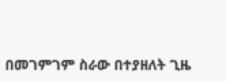በመገምገም ስራው በተያዘለት ጊዜ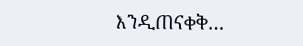እንዲጠናቀቅ…